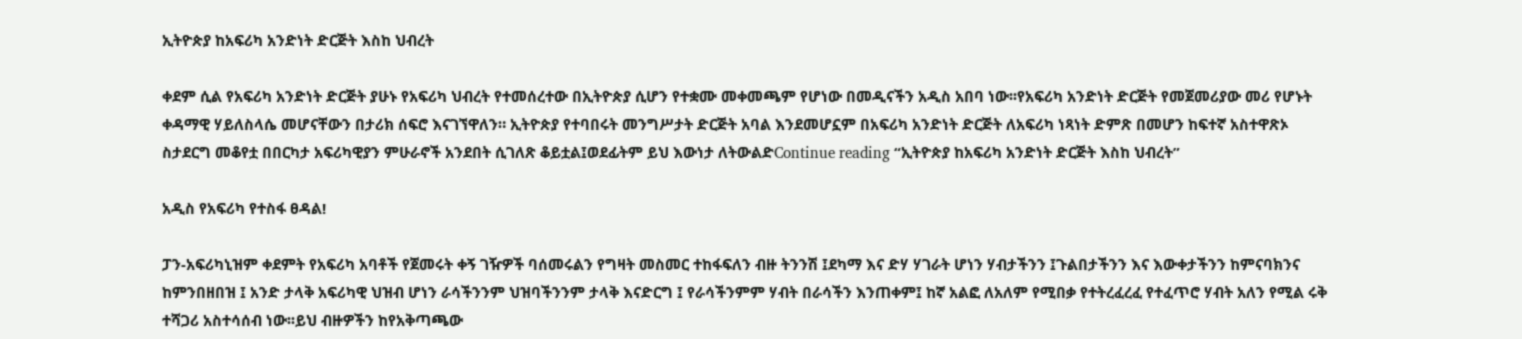ኢትዮጵያ ከአፍሪካ አንድነት ድርጅት እስከ ህብረት

ቀደም ሲል የአፍሪካ አንድነት ድርጅት ያሁኑ የአፍሪካ ህብረት የተመሰረተው በኢትዮጵያ ሲሆን የተቋሙ መቀመጫም የሆነው በመዲናችን አዲስ አበባ ነው፡፡የአፍሪካ አንድነት ድርጅት የመጀመሪያው መሪ የሆኑት ቀዳማዊ ሃይለስላሴ መሆናቸውን በታሪክ ሰፍሮ እናገኘዋለን። ኢትዮጵያ የተባበሩት መንግሥታት ድርጅት አባል እንደመሆኗም በአፍሪካ አንድነት ድርጅት ለአፍሪካ ነጻነት ድምጽ በመሆን ከፍተኛ አስተዋጽኦ ስታደርግ መቆየቷ በበርካታ አፍሪካዊያን ምሁራኖች አንደበት ሲገለጽ ቆይቷል፤ወደፊትም ይህ እውነታ ለትውልድContinue reading “ኢትዮጵያ ከአፍሪካ አንድነት ድርጅት እስከ ህብረት”

አዲስ የአፍሪካ የተስፋ ፀዳል!

ፓን-አፍሪካኒዝም ቀደምት የአፍሪካ አባቶች የጀመሩት ቀኝ ገዥዎች ባሰመሩልን የግዛት መስመር ተከፋፍለን ብዙ ትንንሽ ፤ደካማ እና ድሃ ሃገራት ሆነን ሃብታችንን ፤ጉልበታችንን እና እውቀታችንን ከምናባክንና ከምንበዘበዝ ፤ አንድ ታላቅ አፍሪካዊ ህዝብ ሆነን ራሳችንንም ህዝባችንንም ታላቅ እናድርግ ፤ የራሳችንምም ሃብት በራሳችን እንጠቀም፤ ከኛ አልፎ ለአለም የሚበቃ የተትረፈረፈ የተፈጥሮ ሃብት አለን የሚል ሩቅ ተሻጋሪ አስተሳሰብ ነው፡፡ይህ ብዙዎችን ከየአቅጣጫው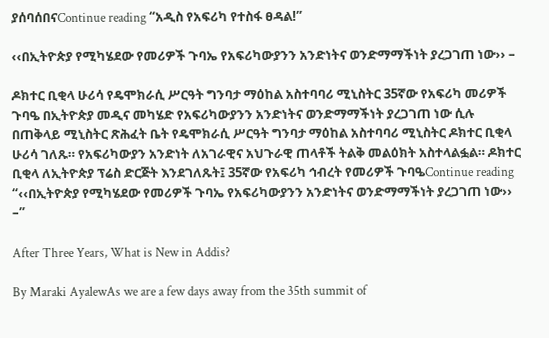ያሰባሰበናContinue reading “አዲስ የአፍሪካ የተስፋ ፀዳል!”

‹‹በኢትዮጵያ የሚካሄደው የመሪዎች ጉባኤ የአፍሪካውያንን አንድነትና ወንድማማችነት ያረጋገጠ ነው›› –

ዶክተር ቢቂላ ሁሪሳ የዴሞክራሲ ሥርዓት ግንባታ ማዕከል አስተባባሪ ሚኒስትር 35ኛው የአፍሪካ መሪዎች ጉባዔ በኢትዮጵያ መዲና መካሄድ የአፍሪካውያንን አንድነትና ወንድማማችነት ያረጋገጠ ነው ሲሉ በጠቅላይ ሚኒስትር ጽሕፈት ቤት የዴሞክራሲ ሥርዓት ግንባታ ማዕከል አስተባባሪ ሚኒስትር ዶክተር ቢቂላ ሁሪሳ ገለጹ። የአፍሪካውያን አንድነት ለአገራዊና አህጉራዊ ጠላቶች ትልቅ መልዕክት አስተላልፏል። ዶክተር ቢቂላ ለኢትዮጵያ ፕሬስ ድርጅት እንደገለጹት፤ 35ኛው የአፍሪካ ኅብረት የመሪዎች ጉባዔContinue reading “‹‹በኢትዮጵያ የሚካሄደው የመሪዎች ጉባኤ የአፍሪካውያንን አንድነትና ወንድማማችነት ያረጋገጠ ነው›› –”

After Three Years, What is New in Addis?

By Maraki AyalewAs we are a few days away from the 35th summit of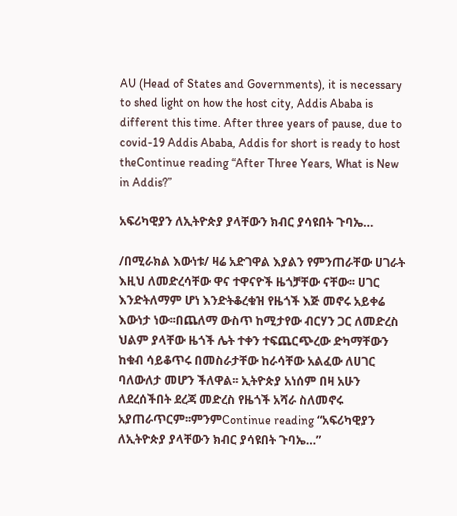AU (Head of States and Governments), it is necessary to shed light on how the host city, Addis Ababa is different this time. After three years of pause, due to covid-19 Addis Ababa, Addis for short is ready to host theContinue reading “After Three Years, What is New in Addis?”

አፍሪካዊያን ለኢትዮጵያ ያላቸውን ክብር ያሳዩበት ጉባኤ…

/በሚራክል እውነቱ/ ዛሬ አድገዋል እያልን የምንጠራቸው ሀገራት እዚህ ለመድረሳቸው ዋና ተዋናዮች ዜጎቻቸው ናቸው፡፡ ሀገር እንድትለማም ሆነ እንድትቆረቁዝ የዜጎች እጅ መኖሩ አይቀሬ እውነታ ነው፡፡በጨለማ ውስጥ ከሚታየው ብርሃን ጋር ለመድረስ ህልም ያላቸው ዜጎች ሌት ተቀን ተፍጨርጭረው ድካማቸውን ከቁብ ሳይቆጥሩ በመስራታቸው ከራሳቸው አልፈው ለሀገር ባለውለታ መሆን ችለዋል፡፡ ኢትዮጵያ አነሰም በዛ አሁን ለደረሰችበት ደረጃ መድረስ የዜጎች አሻራ ስለመኖሩ አያጠራጥርም፡፡ምንምContinue reading “አፍሪካዊያን ለኢትዮጵያ ያላቸውን ክብር ያሳዩበት ጉባኤ…”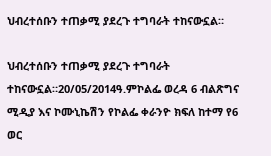ህብረተሰቡን ተጠቃሚ ያደረጉ ተግባራት ተከናውኗል።

ህብረተሰቡን ተጠቃሚ ያደረጉ ተግባራት ተከናውኗል።20/05/2014ዓ.ምኮልፌ ወረዳ 6 ብልጽግና ሚዲያ እና ኮሙኒኬሽን የኮልፌ ቀራንዮ ክፍለ ከተማ የ6 ወር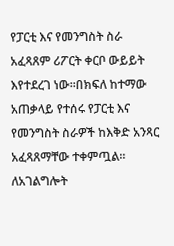የፓርቲ እና የመንግስት ስራ አፈጻጸም ሪፖርት ቀርቦ ውይይት እየተደረገ ነው።በክፍለ ከተማው አጠቃላይ የተሰሩ የፓርቲ እና የመንግስት ስራዎች ከእቅድ አንጻር አፈጻጸማቸው ተቀምጧል። ለአገልግሎት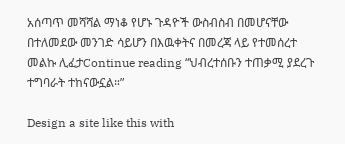አሰጣጥ መሻሻል ማነቆ የሆኑ ጉዳዮች ውስብስብ በመሆናቸው በተለመደው መንገድ ሳይሆን በእዉቀትና በመረጃ ላይ የተመሰረተ መልኩ ሊፈታContinue reading “ህብረተሰቡን ተጠቃሚ ያደረጉ ተግባራት ተከናውኗል።”

Design a site like this with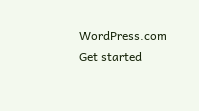WordPress.com
Get started